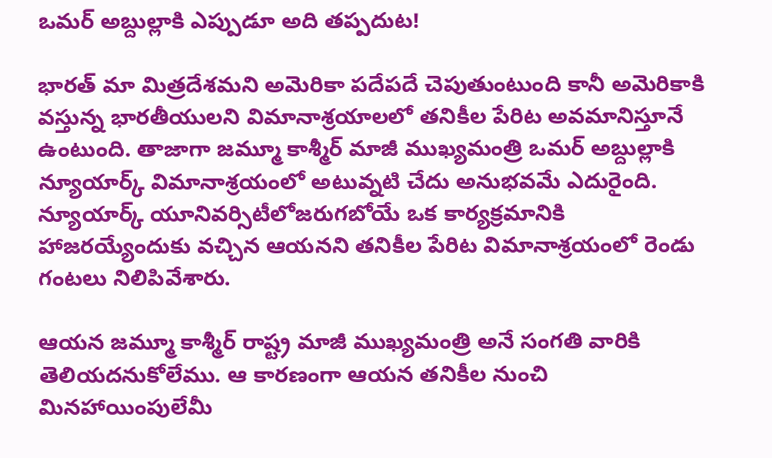ఒమర్ అబ్దుల్లాకి ఎప్పుడూ అది తప్పదుట!

భారత్ మా మిత్రదేశమని అమెరికా పదేపదే చెపుతుంటుంది కానీ అమెరికాకి వస్తున్న భారతీయులని విమానాశ్రయాలలో తనికీల పేరిట అవమానిస్తూనే ఉంటుంది. తాజాగా జమ్మూ కాశ్మీర్ మాజీ ముఖ్యమంత్రి ఒమర్ అబ్దుల్లాకి న్యూయార్క్ విమానాశ్రయంలో అటువ్నటి చేదు అనుభవమే ఎదురైంది. న్యూయార్క్ యూనివర్సిటీలోజరుగబోయే ఒక కార్యక్రమానికి హాజరయ్యేందుకు వచ్చిన ఆయనని తనికీల పేరిట విమానాశ్రయంలో రెండు గంటలు నిలిపివేశారు.

ఆయన జమ్మూ కాశ్మీర్ రాష్ట్ర మాజీ ముఖ్యమంత్రి అనే సంగతి వారికి తెలియదనుకోలేము. ఆ కారణంగా ఆయన తనికీల నుంచి మినహాయింపులేమీ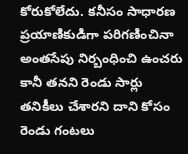కోరుకోలేదు. కనీసం సాధారణ ప్రయాణికుడిగా పరిగణించినా అంతసేపు నిర్బంధించి ఉంచరు కానీ తనని రెండు సార్లు తనికీలు చేశారని దాని కోసం రెండు గంటలు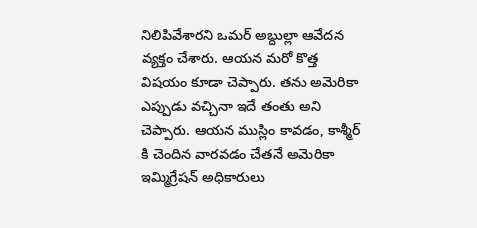నిలిపివేశారని ఒమర్ అబ్దుల్లా ఆవేదన వ్యక్తం చేశారు. ఆయన మరో కొత్త విషయం కూడా చెప్పారు. తను అమెరికా ఎప్పుడు వచ్చినా ఇదే తంతు అని చెప్పారు. ఆయన ముస్లిం కావడం, కాశ్మీర్ కి చెందిన వారవడం చేతనే అమెరికా ఇమ్మిగ్రేషన్ అధికారులు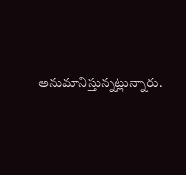అనుమానిస్తున్నట్లున్నారు.